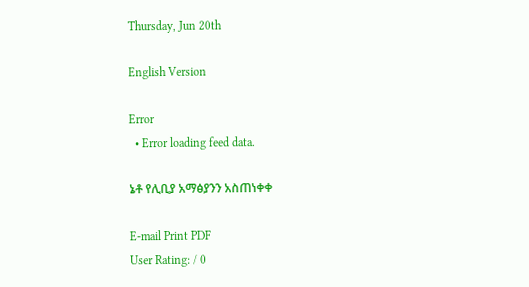Thursday, Jun 20th

English Version

Error
  • Error loading feed data.

ኔቶ የሊቢያ አማፅያንን አስጠነቀቀ

E-mail Print PDF
User Rating: / 0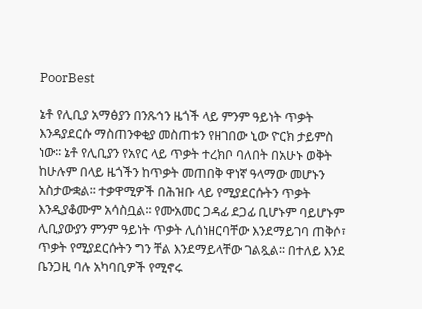PoorBest

ኔቶ የሊቢያ አማፅያን በንጹኅን ዜጎች ላይ ምንም ዓይነት ጥቃት እንዳያደርሱ ማስጠንቀቂያ መስጠቱን የዘገበው ኒው ዮርክ ታይምስ ነው፡፡ ኔቶ የሊቢያን የአየር ላይ ጥቃት ተረክቦ ባለበት በአሁኑ ወቅት ከሁሉም በላይ ዜጎችን ከጥቃት መጠበቅ ዋነኛ ዓላማው መሆኑን አስታውቋል፡፡ ተቃዋሚዎች በሕዝቡ ላይ የሚያደርሱትን ጥቃት እንዲያቆሙም አሳስቧል፡፡ የሙአመር ጋዳፊ ደጋፊ ቢሆኑም ባይሆኑም ሊቢያውያን ምንም ዓይነት ጥቃት ሊሰነዘርባቸው እንደማይገባ ጠቅሶ፣ ጥቃት የሚያደርሱትን ግን ቸል እንደማይላቸው ገልጿል፡፡ በተለይ እንደ ቤንጋዚ ባሉ አካባቢዎች የሚኖሩ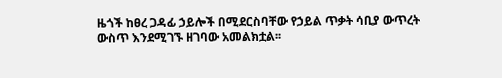ዜጎች ከፀረ ጋዳፊ ኃይሎች በሚደርስባቸው የኃይል ጥቃት ሳቢያ ውጥረት ውስጥ እንደሚገኙ ዘገባው አመልክቷል፡፡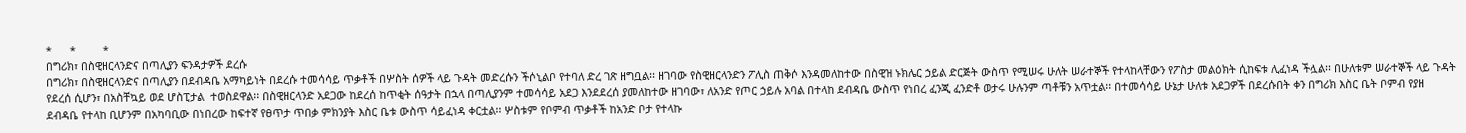*      *         *
በግሪክ፣ በስዊዘርላንድና በጣሊያን ፍንዳታዎች ደረሱ
በግሪክ፣ በስዊዘርላንድና በጣሊያን በደብዳቤ አማካይነት በደረሱ ተመሳሳይ ጥቃቶች በሦስት ሰዎች ላይ ጉዳት መድረሱን ችሶኒልቦ የተባለ ድረ ገጽ ዘግቧል፡፡ ዘገባው የስዊዘርላንድን ፖሊስ ጠቅሶ እንዳመለከተው በስዊዝ ኑክሌር ኃይል ድርጅት ውስጥ የሚሠሩ ሁለት ሠራተኞች የተላከላቸውን የፖስታ መልዕክት ሲከፍቱ ሊፈነዳ ችሏል፡፡ በሁለቱም ሠራተኞች ላይ ጉዳት የደረሰ ሲሆን፣ በአስቸኳይ ወደ ሆስፒታል  ተወስደዋል፡፡ በስዊዘርላንድ አደጋው ከደረሰ ከጥቂት ሰዓታት በኋላ በጣሊያንም ተመሳሳይ አደጋ እንደደረሰ ያመለከተው ዘገባው፣ ለአንድ የጦር ኃይሉ አባል በተላከ ደብዳቤ ውስጥ የነበረ ፈንጂ ፈንድቶ ወታሩ ሁሉንም ጣቶቹን አጥቷል፡፡ በተመሳሳይ ሁኔታ ሁለቱ አደጋዎች በደረሱበት ቀን በግሪክ እስር ቤት ቦምብ የያዘ ደብዳቤ የተላከ ቢሆንም በአካባቢው በነበረው ከፍተኛ የፀጥታ ጥበቃ ምክንያት እስር ቤቱ ውስጥ ሳይፈነዳ ቀርቷል፡፡ ሦስቱም የቦምብ ጥቃቶች ከአንድ ቦታ የተላኩ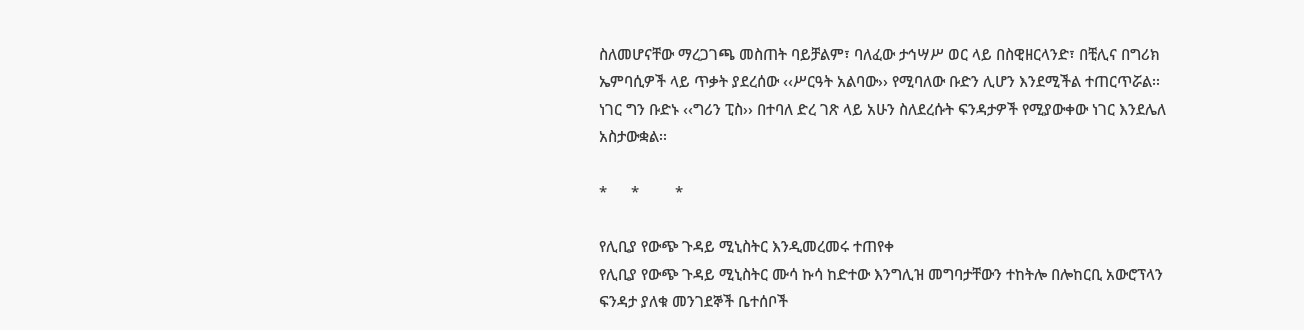ስለመሆናቸው ማረጋገጫ መስጠት ባይቻልም፣ ባለፈው ታኅሣሥ ወር ላይ በስዊዘርላንድ፣ በቺሊና በግሪክ ኤምባሲዎች ላይ ጥቃት ያደረሰው ‹‹ሥርዓት አልባው›› የሚባለው ቡድን ሊሆን እንደሚችል ተጠርጥሯል፡፡ ነገር ግን ቡድኑ ‹‹ግሪን ፒስ›› በተባለ ድረ ገጽ ላይ አሁን ስለደረሱት ፍንዳታዎች የሚያውቀው ነገር እንደሌለ አስታውቋል፡፡

*      *         *

የሊቢያ የውጭ ጉዳይ ሚኒስትር እንዲመረመሩ ተጠየቀ
የሊቢያ የውጭ ጉዳይ ሚኒስትር ሙሳ ኩሳ ከድተው እንግሊዝ መግባታቸውን ተከትሎ በሎከርቢ አውሮፕላን ፍንዳታ ያለቁ መንገደኞች ቤተሰቦች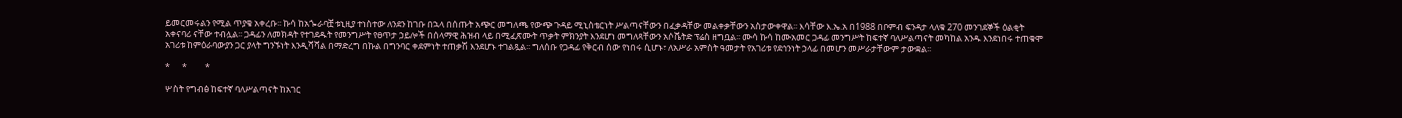ይመርመሩልን የሚል ጥያቄ አቀረቡ፡፡ ኩሳ ከአጐራባቿ ቱኒዚያ ተነስተው ለንደን ከገቡ በኋላ በሰጡት አጭር መግለጫ የውጭ ጉዳይ ሚኒስቴርነት ሥልጣናቸውን በፈቃዳቸው መልቀቃቸውን አስታውቀዋል፡፡ እሳቸው እ.ኤ.አ በ1988 በቦምብ ፍንዳታ ላለቁ 270 መንገደኞች ዕልቂት አቀናባሪ ናቸው ተብሏል፡፡ ጋዳፊን ለመክዳት የተገደዱት የመንግሥት የፀጥታ ኃይሎች በሰላማዊ ሕዝብ ላይ በሚፈጽሙት ጥቃት ምክንያት እንደሆነ መግለጻቸውን አሶሼትድ ፕሬስ ዘግቧል፡፡ ሙሳ ኩሳ ከሙአመር ጋዳፊ መንግሥት ከፍተኛ ባለሥልጣናት መካከል አንዱ እንደነበሩ ተጠቁሞ አገሪቱ ከምዕራባውያን ጋር ያላት ግንኙነት እንዲሻሻል በማድረግ በኩል በግንባር ቀደምነት ተጠቃሽ እንደሆኑ ተገልጿል፡፡ ግለሰቡ የጋዳፊ የቅርብ ሰው የነበሩ ሲሆኑ፣ ለአሥራ አምስት ዓመታት የአገሪቱ የደኅንነት ኃላፊ በመሆን መሥራታቸውም ታውቋል፡፡

*      *         *

ሦስት የግብፅ ከፍተኛ ባለሥልጣናት ከአገር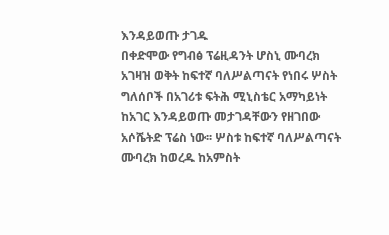እንዳይወጡ ታገዱ
በቀድሞው የግብፅ ፕሬዚዳንት ሆስኒ ሙባረክ አገዛዝ ወቅት ከፍተኛ ባለሥልጣናት የነበሩ ሦስት ግለሰቦች በአገሪቱ ፍትሕ ሚኒስቴር አማካይነት ከአገር እንዳይወጡ መታገዳቸውን የዘገበው አሶሼትድ ፕሬስ ነው፡፡ ሦስቱ ከፍተኛ ባለሥልጣናት ሙባረክ ከወረዱ ከአምስት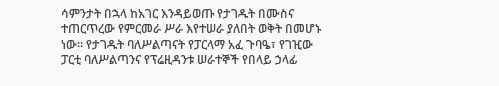ሳምንታት በኋላ ከአገር እንዳይወጡ የታገዱት በሙስና ተጠርጥረው የምርመራ ሥራ እየተሠራ ያለበት ወቅት በመሆኑ ነው፡፡ የታገዱት ባለሥልጣናት የፓርላማ አፈ ጉባዔ፣ የገዢው ፓርቲ ባለሥልጣንና የፕሬዚዳንቱ ሠራተኞች የበላይ ኃላፊ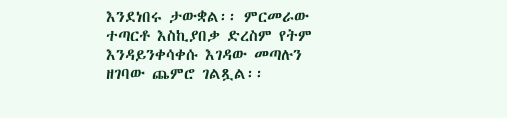እንደነበሩ ታውቋል፡፡ ምርመራው ተጣርቶ እስኪያበቃ ድረስም የትም እንዳይንቀሳቀሱ እገዳው መጣሉን ዘገባው ጨምሮ ገልጿል፡፡